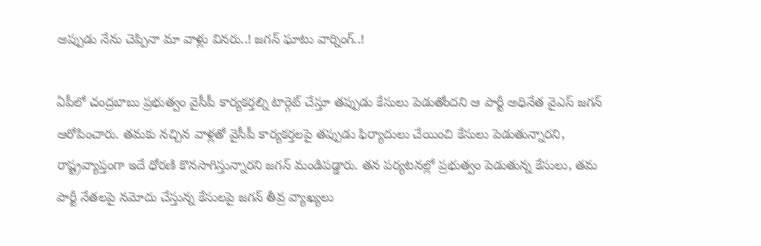అప్పుడు నేను చెప్పినా మా వాళ్లు వినరు..! జగన్ ఘాటు వార్నింగ్..!

ఏపీలో చంద్రబాబు ప్రభుత్వం వైసీపీ కార్యకర్తల్ని టార్గెట్ చేస్తూ తప్పుడు కేసులు పెడుతోందని ఆ పార్టీ అధినేత వైఎస్ జగన్ ఆరోపించారు. తమకు నచ్చిన వాళ్లతో వైసీపీ కార్యకర్తలపై తప్పుడు ఫిర్యాదులు చేయించి కేసులు పెడుతున్నారని, రాష్ట్రవ్యాప్తంగా ఇదే ధోరణి కొనసాగిస్తున్నారని జగన్ మండిపడ్డారు. తన పర్యటనల్లో ప్రభుత్వం పెడుతున్న కేసులు, తమ పార్టీ నేతలపై నమోదు చేస్తున్న కేసులపై జగన్ తీవ్ర వ్యాఖ్యలు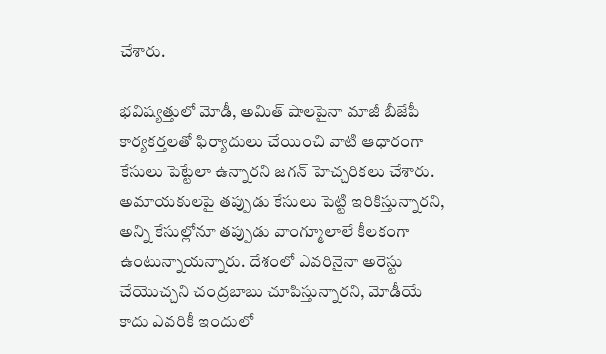చేశారు.

భవిష్యత్తులో మోడీ, అమిత్ షాలపైనా మాజీ బీజేపీ కార్యకర్తలతో ఫిర్యాదులు చేయించి వాటి ఆధారంగా కేసులు పెట్టేలా ఉన్నారని జగన్ హెచ్చరికలు చేశారు. అమాయకులపై తప్పుడు కేసులు పెట్టి ఇరికిస్తున్నారని, అన్ని కేసుల్లోనూ తప్పుడు వాంగ్మూలాలే కీలకంగా ఉంటున్నాయన్నారు. దేశంలో ఎవరినైనా అరెస్టు చేయొచ్చని చంద్రబాబు చూపిస్తున్నారని, మోడీయే కాదు ఎవరికీ ఇందులో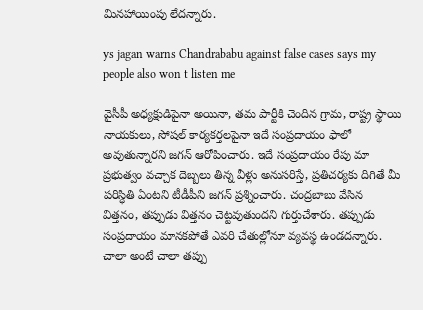మినహాయింపు లేదన్నారు.

ys jagan warns Chandrababu against false cases says my people also won t listen me

వైసీపీ అధ్యక్షుడిపైనా అయినా, తమ పార్టీకి చెందిన గ్రామ, రాష్ట్ర స్థాయి నాయకులు, సోషల్ కార్యకర్తలపైనా ఇదే సంప్రదాయం ఫాలో అవుతున్నారని జగన్ ఆరోపించారు. ఇదే సంప్రదాయం రేపు మా ప్రభుత్వం వచ్చాక దెబ్బలు తిన్న వీళ్లు అనుసరిస్తే, ప్రతిచర్యకు దిగితే మీ పరిస్ధితి ఏంటని టీడీపీని జగన్ ప్రశ్నించారు. చంద్రబాబు వేసిన విత్తనం, తప్పుడు విత్తనం చెట్టవుతుందని గుర్తుచేశారు. తప్పుడు సంప్రదాయం మానకపోతే ఎవరి చేతుల్లోనూ వ్యవస్థ ఉండదన్నారు. చాలా అంటే చాలా తప్పు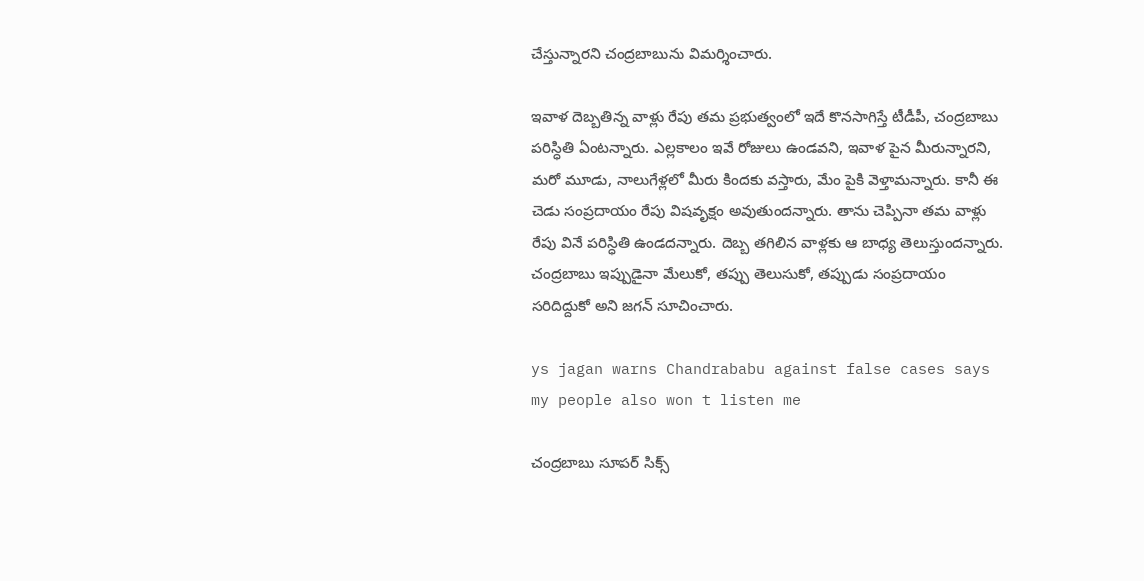చేస్తున్నారని చంద్రబాబును విమర్శించారు.

ఇవాళ దెబ్బతిన్న వాళ్లు రేపు తమ ప్రభుత్వంలో ఇదే కొనసాగిస్తే టీడీపీ, చంద్రబాబు పరిస్ధితి ఏంటన్నారు. ఎల్లకాలం ఇవే రోజులు ఉండవని, ఇవాళ పైన మీరున్నారని, మరో మూడు, నాలుగేళ్లలో మీరు కిందకు వస్తారు, మేం పైకి వెళ్తామన్నారు. కానీ ఈ చెడు సంప్రదాయం రేపు విషవృక్షం అవుతుందన్నారు. తాను చెప్పినా తమ వాళ్లు రేపు వినే పరిస్ధితి ఉండదన్నారు. దెబ్బ తగిలిన వాళ్లకు ఆ బాధ్య తెలుస్తుందన్నారు. చంద్రబాబు ఇప్పుడైనా మేలుకో, తప్పు తెలుసుకో, తప్పుడు సంప్రదాయం సరిదిద్దుకో అని జగన్ సూచించారు.

ys jagan warns Chandrababu against false cases says my people also won t listen me

చంద్రబాబు సూపర్ సిక్స్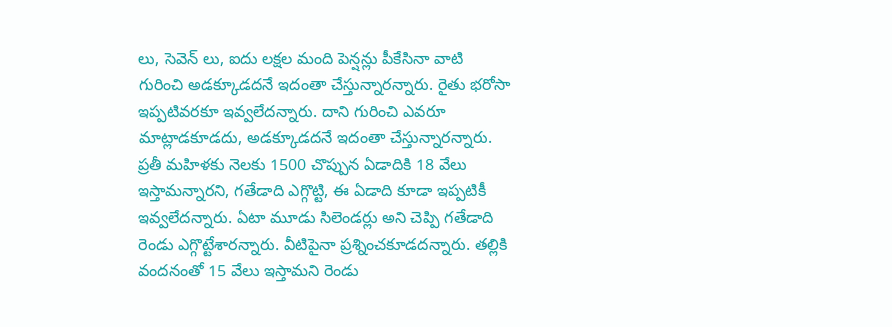లు, సెవెన్ లు, ఐదు లక్షల మంది పెన్షన్లు పీకేసినా వాటి గురించి అడక్కూడదనే ఇదంతా చేస్తున్నారన్నారు. రైతు భరోసా ఇప్పటివరకూ ఇవ్వలేదన్నారు. దాని గురించి ఎవరూ మాట్లాడకూడదు, అడక్కూడదనే ఇదంతా చేస్తున్నారన్నారు. ప్రతీ మహిళకు నెలకు 1500 చొప్పున ఏడాదికి 18 వేలు ఇస్తామన్నారని, గతేడాది ఎగ్గొట్టి, ఈ ఏడాది కూడా ఇప్పటికీ ఇవ్వలేదన్నారు. ఏటా మూడు సిలెండర్లు అని చెప్పి గతేడాది రెండు ఎగ్గొట్టేశారన్నారు. వీటిపైనా ప్రశ్నించకూడదన్నారు. తల్లికి వందనంతో 15 వేలు ఇస్తామని రెండు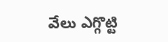వేలు ఎగ్గొట్టి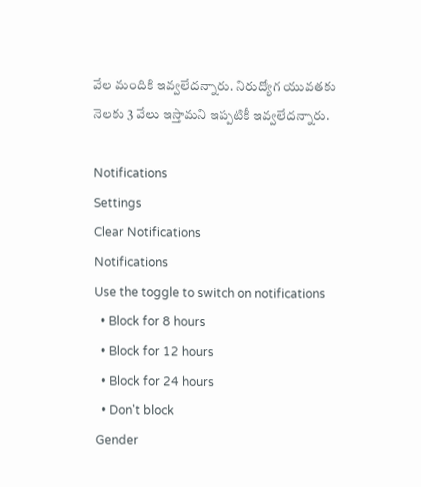వేల మందికి ఇవ్వలేదన్నారు. నిరుద్యోగ యువతకు నెలకు 3 వేలు ఇస్తామని ఇప్పటికీ ఇవ్వలేదన్నారు.

Notifications
Settings
Clear Notifications
Notifications
Use the toggle to switch on notifications
  • Block for 8 hours
  • Block for 12 hours
  • Block for 24 hours
  • Don't block
Gender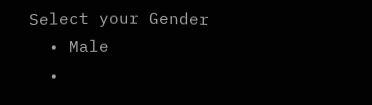Select your Gender
  • Male
  •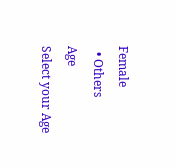Female
  • Others
Age
Select your Age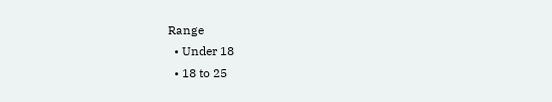Range
  • Under 18
  • 18 to 25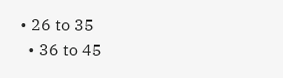• 26 to 35
  • 36 to 45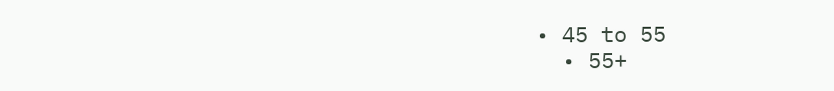• 45 to 55
  • 55+